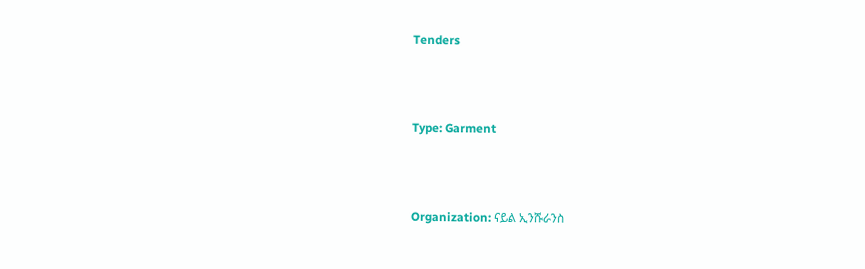Tenders



Type: Garment



Organization: ናይል ኢንሹራንስ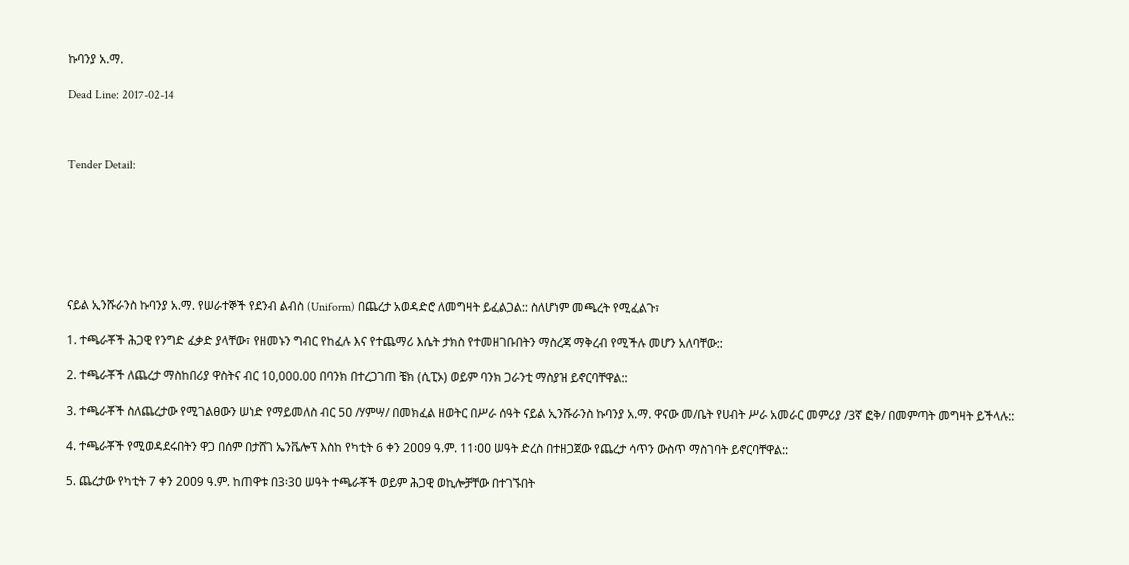ኩባንያ አ.ማ.

Dead Line: 2017-02-14



Tender Detail:







ናይል ኢንሹራንስ ኩባንያ አ.ማ. የሠራተኞች የደንብ ልብስ (Uniform) በጨረታ አወዳድሮ ለመግዛት ይፈልጋል:: ስለሆነም መጫረት የሚፈልጉ፣

1. ተጫራቾች ሕጋዊ የንግድ ፈቃድ ያላቸው፣ የዘመኑን ግብር የከፈሉ እና የተጨማሪ እሴት ታክስ የተመዘገቡበትን ማስረጃ ማቅረብ የሚችሉ መሆን አለባቸው::

2. ተጫራቾች ለጨረታ ማስከበሪያ ዋስትና ብር 10,000.00 በባንክ በተረጋገጠ ቼክ (ሲፒኦ) ወይም ባንክ ጋራንቲ ማስያዝ ይኖርባቸዋል::

3. ተጫራቾች ስለጨረታው የሚገልፀውን ሠነድ የማይመለስ ብር 5ዐ /ሃምሣ/ በመክፈል ዘወትር በሥራ ሰዓት ናይል ኢንሹራንስ ኩባንያ አ.ማ. ዋናው መ/ቤት የሀብት ሥራ አመራር መምሪያ /3ኛ ፎቅ/ በመምጣት መግዛት ይችላሉ::

4. ተጫራቾች የሚወዳደሩበትን ዋጋ በሰም በታሸገ ኤንቬሎፕ እስከ የካቲት 6 ቀን 2ዐዐ9 ዓ.ም. 11፡ዐዐ ሠዓት ድረስ በተዘጋጀው የጨረታ ሳጥን ውስጥ ማስገባት ይኖርባቸዋል::

5. ጨረታው የካቲት 7 ቀን 2ዐዐ9 ዓ.ም. ከጠዋቱ በ3፡3ዐ ሠዓት ተጫራቾች ወይም ሕጋዊ ወኪሎቻቸው በተገኙበት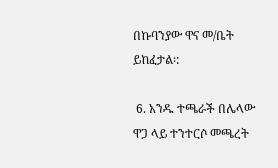በኩባንያው ዋና መ/ቤት ይከፈታል፡:

 6. አንዱ ተጫራች በሌላው ዋጋ ላይ ተንተርሶ መጫረት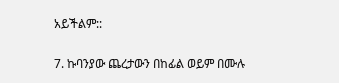አይችልም::

7. ኩባንያው ጨረታውን በከፊል ወይም በሙሉ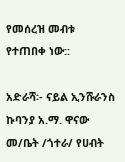የመሰረዝ መብቱ የተጠበቀ ነው::

አድራሻ፡- ናይል ኢንሹራንስ ኩባንያ አ.ማ. ዋናው መ/ቤት /ጎተራ/ የሀብት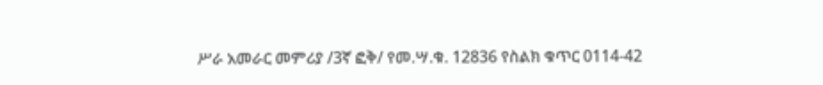ሥራ አመራር መምሪያ /3ኛ ፎቅ/ የመ.ሣ.ቁ. 12836 የስልክ ቁጥር 0114-42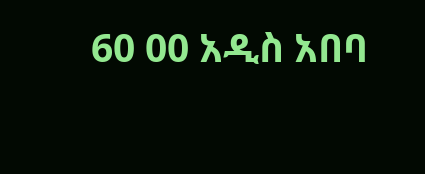60 00 አዲስ አበባ